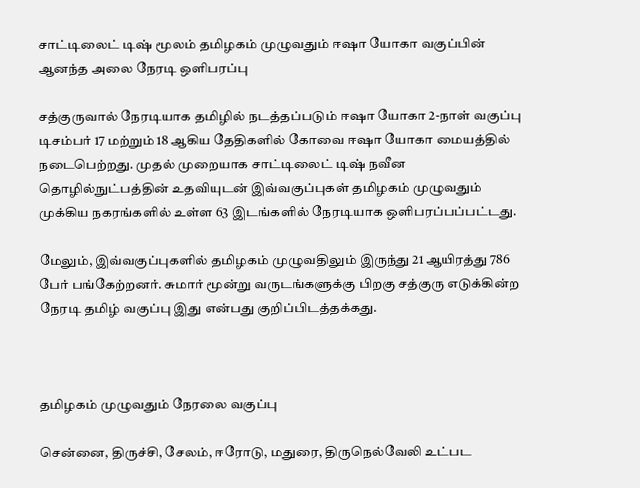சாட்டிலைட் டிஷ் மூலம் தமிழகம் முழுவதும் ஈஷா யோகா வகுப்பின் ஆனந்த அலை நேரடி ஒளிபரப்பு

சத்குருவால் நேரடியாக தமிழில் நடத்தப்படும் ஈஷா யோகா 2-நாள் வகுப்பு டிசம்பர் 17 மற்றும் 18 ஆகிய தேதிகளில் கோவை ஈஷா யோகா மையத்தில் நடைபெற்றது. முதல் முறையாக சாட்டிலைட் டிஷ் நவீன தொழில்நுட்பத்தின் உதவியுடன் இவ்வகுப்புகள் தமிழகம் முழுவதும் முக்கிய நகரங்களில் உள்ள 63 இடங்களில் நேரடியாக ஒளிபரப்பப்பட்டது.

மேலும், இவ்வகுப்புகளில் தமிழகம் முழுவதிலும் இருந்து 21 ஆயிரத்து 786 பேர் பங்கேற்றனர். சுமார் மூன்று வருடங்களுக்கு பிறகு சத்குரு எடுக்கின்ற நேரடி தமிழ் வகுப்பு இது என்பது குறிப்பிடத்தக்கது.



தமிழகம் முழுவதும் நேரலை வகுப்பு

சென்னை, திருச்சி, சேலம், ஈரோடு, மதுரை, திருநெல்வேலி உட்பட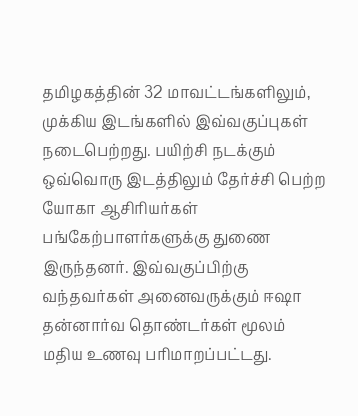தமிழகத்தின் 32 மாவட்டங்களிலும், முக்கிய இடங்களில் இவ்வகுப்புகள் நடைபெற்றது. பயிற்சி நடக்கும் ஒவ்வொரு இடத்திலும் தேர்ச்சி பெற்ற யோகா ஆசிரியர்கள் பங்கேற்பாளர்களுக்கு துணை இருந்தனர். இவ்வகுப்பிற்கு வந்தவர்கள் அனைவருக்கும் ஈஷா தன்னார்வ தொண்டர்கள் மூலம் மதிய உணவு பரிமாறப்பட்டது.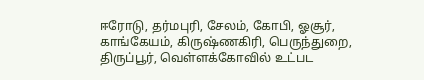ஈரோடு, தர்மபுரி, சேலம், கோபி, ஓசூர், காங்கேயம், கிருஷ்ணகிரி, பெருந்துறை, திருப்பூர், வெள்ளக்கோவில் உட்பட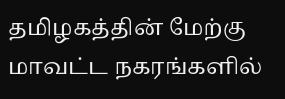தமிழகத்தின் மேற்கு மாவட்ட நகரங்களில்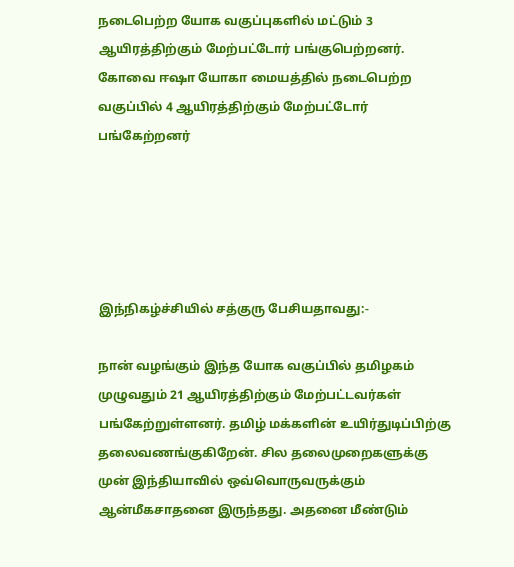நடைபெற்ற யோக வகுப்புகளில் மட்டும் 3 ஆயிரத்திற்கும் மேற்பட்டோர் பங்குபெற்றனர். கோவை ஈஷா யோகா மையத்தில் நடைபெற்ற வகுப்பில் 4 ஆயிரத்திற்கும் மேற்பட்டோர் பங்கேற்றனர்





இந்நிகழ்ச்சியில் சத்குரு பேசியதாவது:-

நான் வழங்கும் இந்த யோக வகுப்பில் தமிழகம் முழுவதும் 21 ஆயிரத்திற்கும் மேற்பட்டவர்கள் பங்கேற்றுள்ளனர். தமிழ் மக்களின் உயிர்துடிப்பிற்கு தலைவணங்குகிறேன். சில தலைமுறைகளுக்கு முன் இந்தியாவில் ஒவ்வொருவருக்கும் ஆன்மீகசாதனை இருந்தது. அதனை மீண்டும்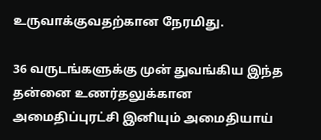உருவாக்குவதற்கான நேரமிது.

36 வருடங்களுக்கு முன் துவங்கிய இந்த தன்னை உணர்தலுக்கான அமைதிப்புரட்சி இனியும் அமைதியாய்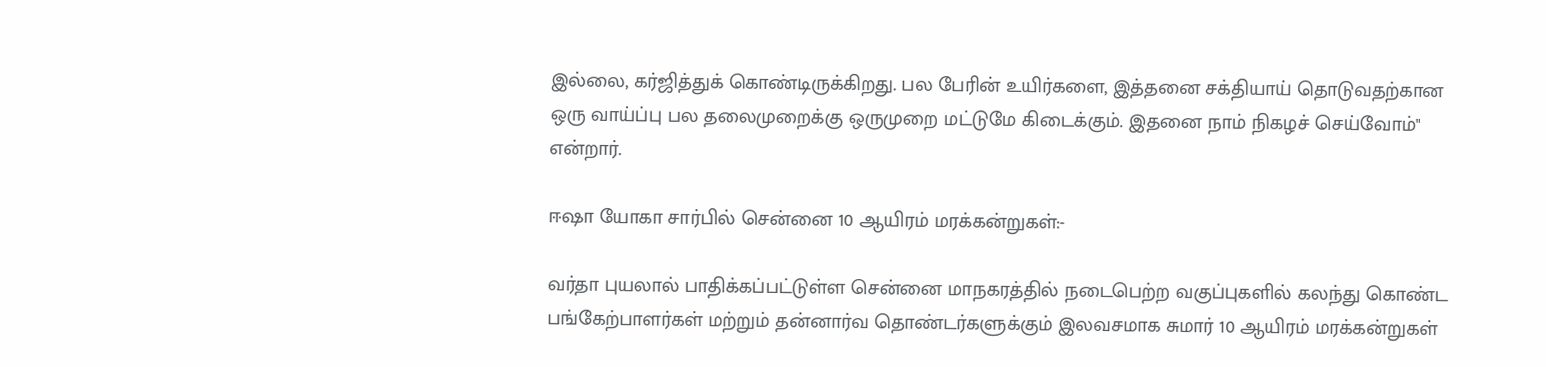இல்லை, கர்ஜித்துக் கொண்டிருக்கிறது. பல பேரின் உயிர்களை, இத்தனை சக்தியாய் தொடுவதற்கான ஒரு வாய்ப்பு பல தலைமுறைக்கு ஒருமுறை மட்டுமே கிடைக்கும். இதனை நாம் நிகழச் செய்வோம்" என்றார்.

ஈஷா யோகா சார்பில் சென்னை 10 ஆயிரம் மரக்கன்றுகள்:-

வர்தா புயலால் பாதிக்கப்பட்டுள்ள சென்னை மாநகரத்தில் நடைபெற்ற வகுப்புகளில் கலந்து கொண்ட பங்கேற்பாளர்கள் மற்றும் தன்னார்வ தொண்டர்களுக்கும் இலவசமாக சுமார் 10 ஆயிரம் மரக்கன்றுகள்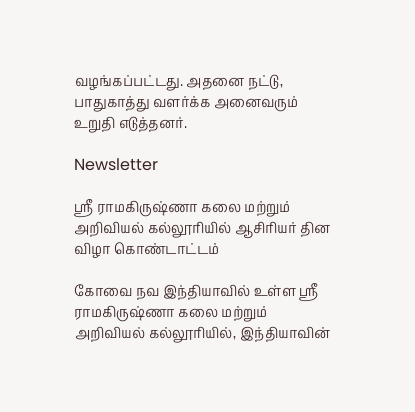வழங்கப்பட்டது. அதனை நட்டு, பாதுகாத்து வளர்க்க அனைவரும் உறுதி எடுத்தனர்.

Newsletter

ஸ்ரீ ராமகிருஷ்ணா கலை மற்றும் அறிவியல் கல்லூரியில் ஆசிரியர் தின விழா கொண்டாட்டம்

கோவை நவ இந்தியாவில் உள்ள ஸ்ரீ ராமகிருஷ்ணா கலை மற்றும் அறிவியல் கல்லூரியில், இந்தியாவின்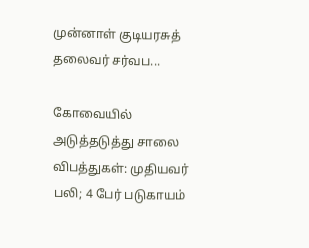முன்னாள் குடியரசுத் தலைவர் சர்வப...

கோவையில் அடுத்தடுத்து சாலை விபத்துகள்: முதியவர் பலி; 4 பேர் படுகாயம்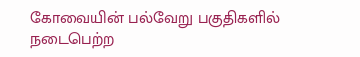கோவையின் பல்வேறு பகுதிகளில் நடைபெற்ற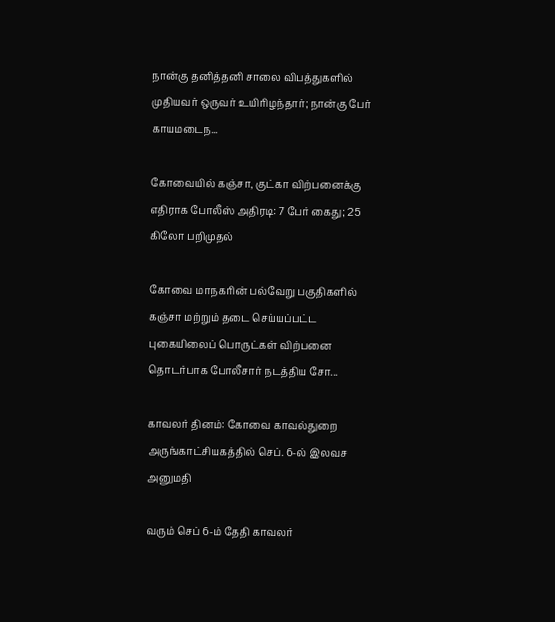நான்கு தனித்தனி சாலை விபத்துகளில் முதியவர் ஒருவர் உயிரிழந்தார்; நான்கு பேர் காயமடைந...

கோவையில் கஞ்சா, குட்கா விற்பனைக்கு எதிராக போலீஸ் அதிரடி: 7 பேர் கைது; 25 கிலோ பறிமுதல்

கோவை மாநகரின் பல்வேறு பகுதிகளில் கஞ்சா மற்றும் தடை செய்யப்பட்ட புகையிலைப் பொருட்கள் விற்பனை தொடர்பாக போலீசார் நடத்திய சோ...

காவலர் தினம்: கோவை காவல்துறை அருங்காட்சியகத்தில் செப். 6-ல் இலவச அனுமதி

வரும் செப் 6-ம் தேதி காவலர்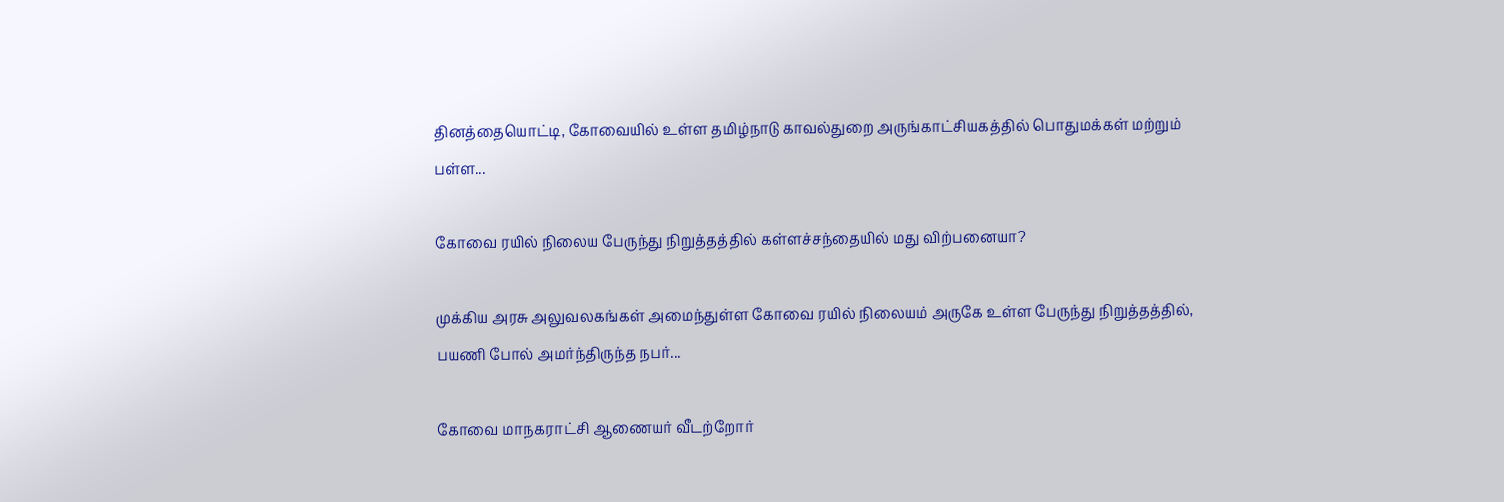தினத்தையொட்டி, கோவையில் உள்ள தமிழ்நாடு காவல்துறை அருங்காட்சியகத்தில் பொதுமக்கள் மற்றும் பள்ள...

கோவை ரயில் நிலைய பேருந்து நிறுத்தத்தில் கள்ளச்சந்தையில் மது விற்பனையா?

முக்கிய அரசு அலுவலகங்கள் அமைந்துள்ள கோவை ரயில் நிலையம் அருகே உள்ள பேருந்து நிறுத்தத்தில், பயணி போல் அமர்ந்திருந்த நபர்...

கோவை மாநகராட்சி ஆணையர் வீடற்றோர்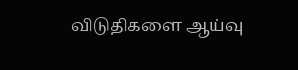விடுதிகளை ஆய்வு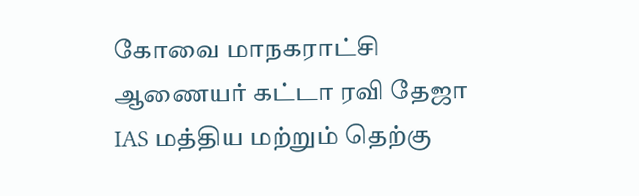கோவை மாநகராட்சி ஆணையர் கட்டா ரவி தேஜா IAS மத்திய மற்றும் தெற்கு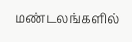மண்டலங்களில்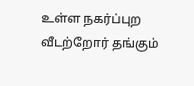உள்ள நகர்ப்புற வீடற்றோர் தங்கும்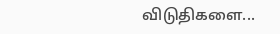விடுதிகளை...